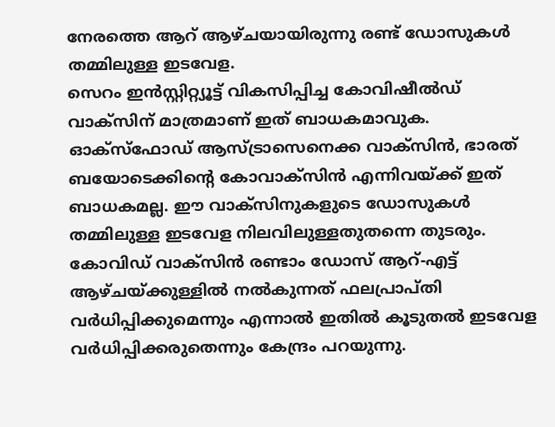നേരത്തെ ആറ് ആഴ്ചയായിരുന്നു രണ്ട് ഡോസുകൾ തമ്മിലുള്ള ഇടവേള.
സെറം ഇൻസ്റ്റിറ്റ്യൂട്ട് വികസിപ്പിച്ച കോവിഷീൽഡ് വാക്സിന് മാത്രമാണ് ഇത് ബാധകമാവുക. ഓക്സ്ഫോഡ് ആസ്ട്രാസെനെക്ക വാക്സിൻ, ഭാരത് ബയോടെക്കിന്റെ കോവാക്സിൻ എന്നിവയ്ക്ക് ഇത് ബാധകമല്ല. ഈ വാക്സിനുകളുടെ ഡോസുകൾ തമ്മിലുള്ള ഇടവേള നിലവിലുള്ളതുതന്നെ തുടരും.
കോവിഡ് വാക്സിൻ രണ്ടാം ഡോസ് ആറ്-എട്ട് ആഴ്ചയ്ക്കുള്ളിൽ നൽകുന്നത് ഫലപ്രാപ്തി വർധിപ്പിക്കുമെന്നും എന്നാൽ ഇതിൽ കൂടുതൽ ഇടവേള വർധിപ്പിക്കരുതെന്നും കേന്ദ്രം പറയുന്നു.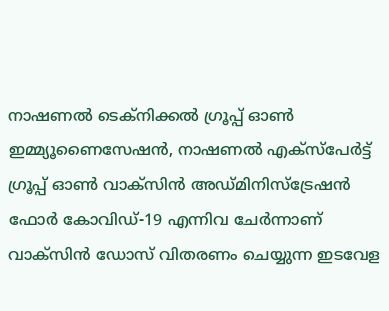നാഷണൽ ടെക്നിക്കൽ ഗ്രൂപ്പ് ഓൺ ഇമ്മ്യൂണൈസേഷൻ, നാഷണൽ എക്സ്പേർട്ട് ഗ്രൂപ്പ് ഓൺ വാക്സിൻ അഡ്മിനിസ്ട്രേഷൻ ഫോർ കോവിഡ്-19 എന്നിവ ചേർന്നാണ് വാക്സിൻ ഡോസ് വിതരണം ചെയ്യുന്ന ഇടവേള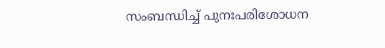സംബന്ധിച്ച് പുനഃപരിശോധന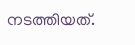നടത്തിയത്.